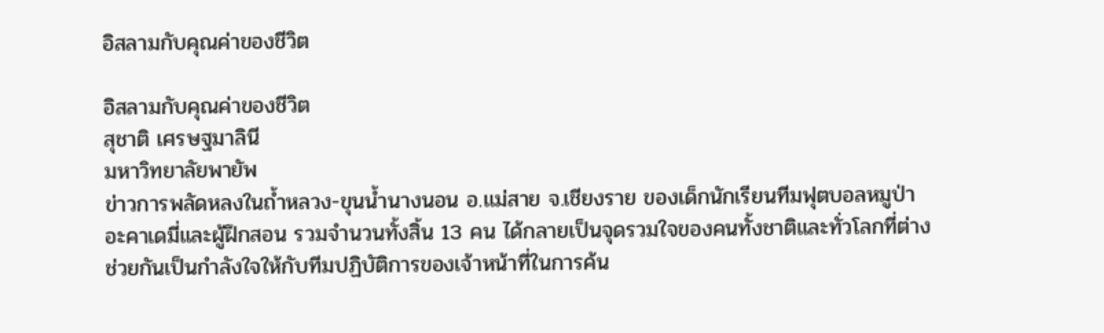อิสลามกับคุณค่าของชีวิต

อิสลามกับคุณค่าของชีวิต
สุชาติ เศรษฐมาลินี
มหาวิทยาลัยพายัพ
ข่าวการพลัดหลงในถ้ำหลวง-ขุนน้ำนางนอน อ.แม่สาย จ.เชียงราย ของเด็กนักเรียนทีมฟุตบอลหมูป่าอะคาเดมี่และผู้ฝึกสอน รวมจำนวนทั้งสิ้น 13 คน ได้กลายเป็นจุดรวมใจของคนทั้งชาติและทั่วโลกที่ต่างช่วยกันเป็นกำลังใจให้กับทีมปฏิบัติการของเจ้าหน้าที่ในการค้น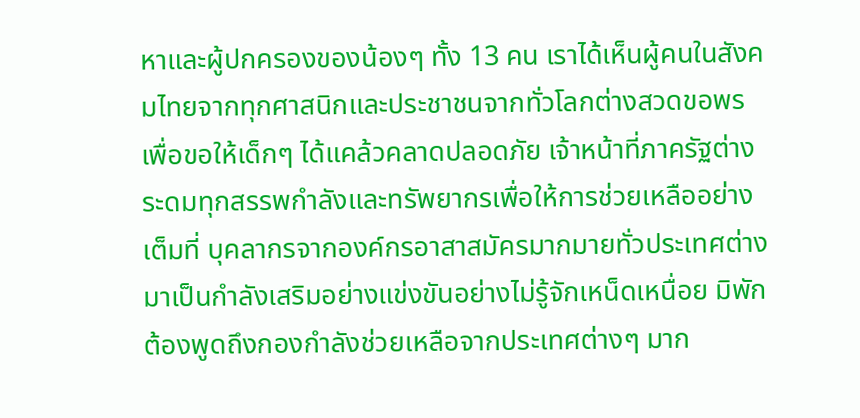หาและผู้ปกครองของน้องๆ ทั้ง 13 คน เราได้เห็นผู้คนในสังคมไทยจากทุกศาสนิกและประชาชนจากทั่วโลกต่างสวดขอพรเพื่อขอให้เด็กๆ ได้แคล้วคลาดปลอดภัย เจ้าหน้าที่ภาครัฐต่างระดมทุกสรรพกำลังและทรัพยากรเพื่อให้การช่วยเหลืออย่างเต็มที่ บุคลากรจากองค์กรอาสาสมัครมากมายทั่วประเทศต่างมาเป็นกำลังเสริมอย่างแข่งขันอย่างไม่รู้จักเหน็ดเหนื่อย มิพักต้องพูดถึงกองกำลังช่วยเหลือจากประเทศต่างๆ มาก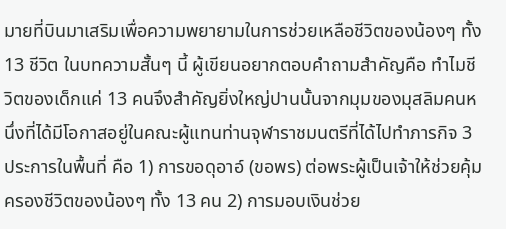มายที่บินมาเสริมเพื่อความพยายามในการช่วยเหลือชีวิตของน้องๆ ทั้ง 13 ชีวิต ในบทความสั้นๆ นี้ ผู้เขียนอยากตอบคำถามสำคัญคือ ทำไมชีวิตของเด็กแค่ 13 คนจึงสำคัญยิ่งใหญ่ปานนั้นจากมุมของมุสลิมคนหนึ่งที่ได้มีโอกาสอยู่ในคณะผู้แทนท่านจุฬาราชมนตรีที่ได้ไปทำภารกิจ 3 ประการในพื้นที่ คือ 1) การขอดุอาอ์ (ขอพร) ต่อพระผู้เป็นเจ้าให้ช่วยคุ้มครองชีวิตของน้องๆ ทั้ง 13 คน 2) การมอบเงินช่วย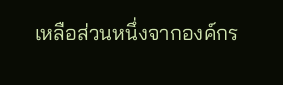เหลือส่วนหนึ่งจากองค์กร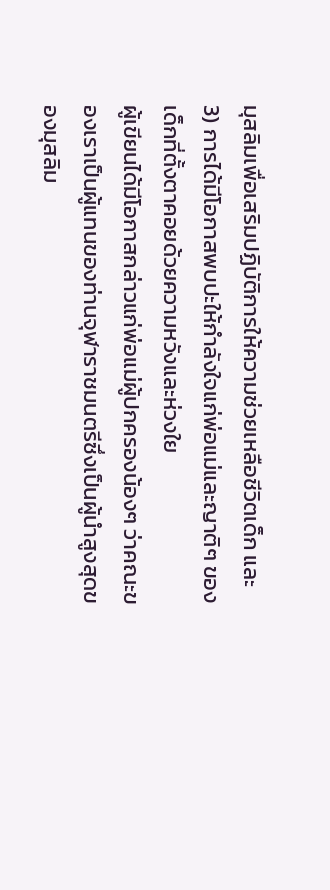มุสลิมเพื่อเสริมปฏิบัติการให้ความช่วยเหลือชีวิตเด็ก และ 3) การได้มีโอกาสพบปะให้กำลังใจแก่พ่อแม่และญาติๆ ของเด็กที่ตั้งตาคอยด้วยความหวังและห่วงใย
ผู้เขียนได้มีโอกาสกล่าวแก่พ่อแม่ผู้ปกครองน้องๆ ว่าคณะของเราเป็นผู้แทนของท่านจุฬาราชมนตรีซึ่งเป็นผู้นำสูงสุดของมุสลิม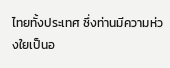ไทยทั้งประเทศ ซึ่งท่านมีความห่วงใยเป็นอ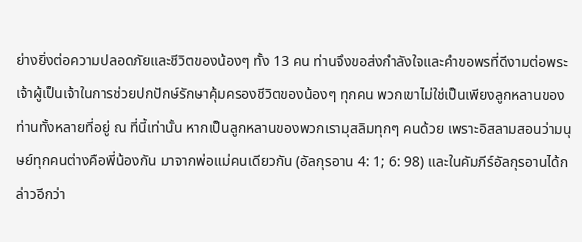ย่างยิ่งต่อความปลอดภัยและชีวิตของน้องๆ ทั้ง 13 คน ท่านจึงขอส่งกำลังใจและคำขอพรที่ดีงามต่อพระเจ้าผู้เป็นเจ้าในการช่วยปกปักษ์รักษาคุ้มครองชีวิตของน้องๆ ทุกคน พวกเขาไม่ใช่เป็นเพียงลูกหลานของท่านทั้งหลายที่อยู่ ณ ที่นี้เท่านั้น หากเป็นลูกหลานของพวกเรามุสลิมทุกๆ คนด้วย เพราะอิสลามสอนว่ามนุษย์ทุกคนต่างคือพี่น้องกัน มาจากพ่อแม่คนเดียวกัน (อัลกุรอาน 4: 1; 6: 98) และในคัมภีร์อัลกุรอานได้กล่าวอีกว่า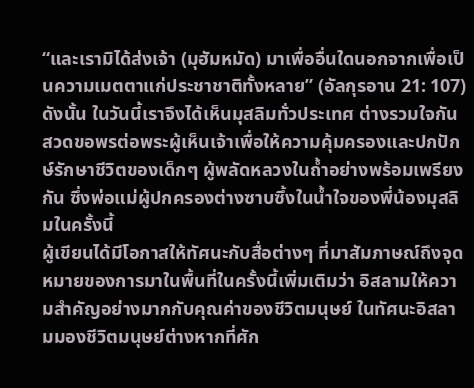“และเรามิได้ส่งเจ้า (มุฮัมหมัด) มาเพื่ออื่นใดนอกจากเพื่อเป็นความเมตตาแก่ประชาชาติทั้งหลาย” (อัลกุรอาน 21: 107) ดังนั้น ในวันนี้เราจึงได้เห็นมุสลิมทั่วประเทศ ต่างรวมใจกันสวดขอพรต่อพระผู้เห็นเจ้าเพื่อให้ความคุ้มครองและปกปักษ์รักษาชีวิตของเด็กๆ ผู้พลัดหลวงในถ้ำอย่างพร้อมเพรียงกัน ซึ่งพ่อแม่ผู้ปกครองต่างซาบซึ้งในน้ำใจของพี่น้องมุสลิมในครั้งนี้
ผู้เขียนได้มีโอกาสให้ทัศนะกับสื่อต่างๆ ที่มาสัมภาษณ์ถึงจุดหมายของการมาในพื้นที่ในครั้งนี้เพิ่มเติมว่า อิสลามให้ความสำคัญอย่างมากกับคุณค่าของชีวิตมนุษย์ ในทัศนะอิสลามมองชีวิตมนุษย์ต่างหากที่ศัก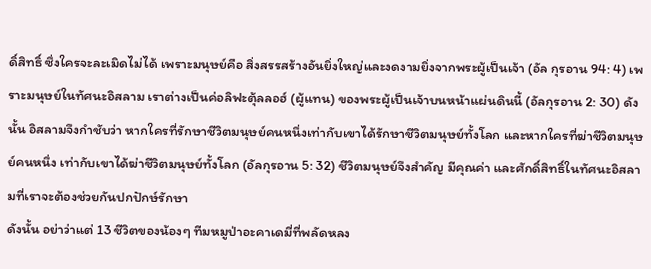ดิ์สิทธิ์ ซึ่งใครจะละเมิดไม่ได้ เพราะมนุษย์คือ สิ่งสรรสร้างอันยิ่งใหญ่และงดงามยิ่งจากพระผู้เป็นเจ้า (อัล กุรอาน 94: 4) เพราะมนุษย์ในทัศนะอิสลาม เราต่างเป็นค่อลิฟะตุ้ลลอฮ์ (ผู้แทน) ของพระผู้เป็นเจ้าบนหน้าแผ่นดินนี้ (อัลกุรอาน 2: 30) ดังนั้น อิสลามจึงกำชับว่า หากใครที่รักษาชีวิตมนุษย์คนหนึ่งเท่ากับเขาได้รักษาชีวิตมนุษย์ทั้งโลก และหากใครที่ฆ่าชีวิตมนุษย์คนหนึ่ง เท่ากับเขาได้ฆ่าชีวิตมนุษย์ทั้งโลก (อัลกุรอาน 5: 32) ชีวิตมนุษย์จึงสำคัญ มีคุณค่า และศักดิ์สิทธิ์ในทัศนะอิสลามที่เราจะต้องช่วยกันปกปักษ์รักษา
ดังนั้น อย่าว่าแต่ 13 ชีวิตของน้องๆ ทีมหมูป่าอะคาเดมี่ที่พลัดหลง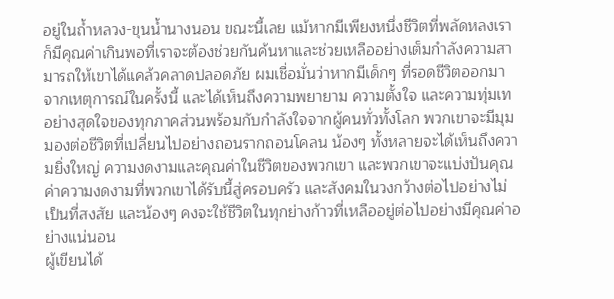อยู่ในถ้ำหลวง-ขุนน้ำนางนอน ขณะนี้เลย แม้หากมีเพียงหนึ่งชีวิตที่พลัดหลงเราก็มีคุณค่าเกินพอที่เราจะต้องช่วยกันค้นหาและช่วยเหลืออย่างเต็มกำลังความสามารถให้เขาได้แคล้วคลาดปลอดภัย ผมเชื่อมั่นว่าหากมีเด็กๆ ที่รอดชีวิตออกมาจากเหตุการณ์ในครั้งนี้ และได้เห็นถึงความพยายาม ความตั้งใจ และความทุ่มเทอย่างสุดใจของทุกภาคส่วนพร้อมกับกำลังใจจากผู้คนทั่วทั้งโลก พวกเขาจะมีมุมมองต่อชีวิตที่เปลี่ยนไปอย่างถอนรากถอนโคลน น้องๆ ทั้งหลายจะได้เห็นถึงความยิ่งใหญ่ ความงดงามและคุณค่าในชีวิตของพวกเขา และพวกเขาจะแบ่งปันคุณค่าความงดงามที่พวกเขาได้รับนี้สู่ครอบครัว และสังคมในวงกว้างต่อไปอย่างไม่เป็นที่สงสัย และน้องๆ คงจะใช้ชีวิตในทุกย่างก้าวที่เหลืออยู่ต่อไปอย่างมีคุณค่าอย่างแน่นอน
ผู้เขียนได้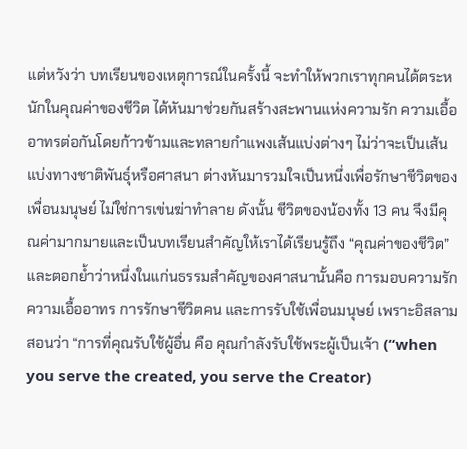แต่หวังว่า บทเรียนของเหตุการณ์ในครั้งนี้ จะทำให้พวกเราทุกคนได้ตระหนักในคุณค่าของชีวิต ได้หันมาช่วยกันสร้างสะพานแห่งความรัก ความเอื้ออาทรต่อกันโดยก้าวข้ามและทลายกำแพงเส้นแบ่งต่างๆ ไม่ว่าจะเป็นเส้นแบ่งทางชาติพันธุ์หรือศาสนา ต่างหันมารวมใจเป็นหนึ่งเพื่อรักษาชีวิตของเพื่อนมนุษย์ ไม่ใช่การเข่นฆ่าทำลาย ดังนั้น ชีวิตของน้องทั้ง 13 คน จึงมีคุณค่ามากมายและเป็นบทเรียนสำคัญให้เราได้เรียนรู้ถึง “คุณค่าของชีวิต” และตอกย้ำว่าหนึ่งในแก่นธรรมสำคัญของศาสนานั้นคือ การมอบความรักความเอื้ออาทร การรักษาชีวิตคน และการรับใช้เพื่อนมนุษย์ เพราะอิสลามสอนว่า “การที่คุณรับใช้ผู้อื่น คือ คุณกำลังรับใช้พระผู้เป็นเจ้า (“when you serve the created, you serve the Creator)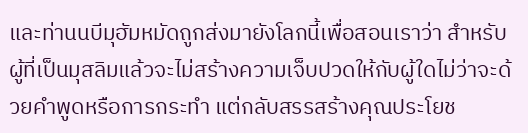และท่านนบีมุฮัมหมัดถูกส่งมายังโลกนี้เพื่อสอนเราว่า สำหรับผู้ที่เป็นมุสลิมแล้วจะไม่สร้างความเจ็บปวดให้กับผู้ใดไม่ว่าจะด้วยคำพูดหรือการกระทำ แต่กลับสรรสร้างคุณประโยช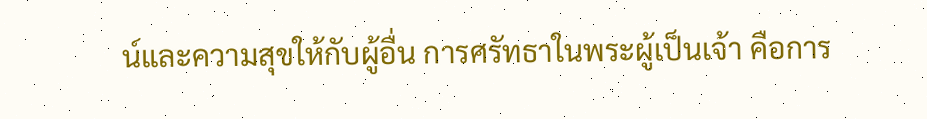น์และความสุขให้กับผู้อื่น การศรัทธาในพระผู้เป็นเจ้า คือการ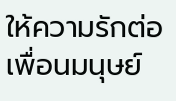ให้ความรักต่อเพื่อนมนุษย์